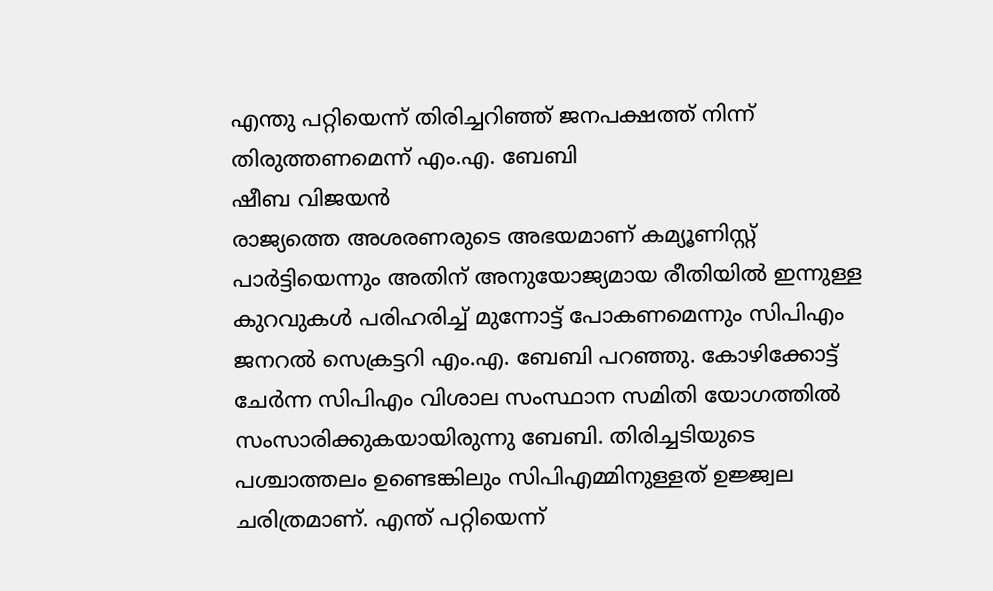എന്തു പറ്റിയെന്ന് തിരിച്ചറിഞ്ഞ് ജനപക്ഷത്ത് നിന്ന് തിരുത്തണമെന്ന് എം.എ. ബേബി
ഷീബ വിജയൻ
രാജ്യത്തെ അശരണരുടെ അഭയമാണ് കമ്യൂണിസ്റ്റ് പാർട്ടിയെന്നും അതിന് അനുയോജ്യമായ രീതിയിൽ ഇന്നുള്ള കുറവുകൾ പരിഹരിച്ച് മുന്നോട്ട് പോകണമെന്നും സിപിഎം ജനറൽ സെക്രട്ടറി എം.എ. ബേബി പറഞ്ഞു. കോഴിക്കോട്ട് ചേർന്ന സിപിഎം വിശാല സംസ്ഥാന സമിതി യോഗത്തിൽ സംസാരിക്കുകയായിരുന്നു ബേബി. തിരിച്ചടിയുടെ പശ്ചാത്തലം ഉണ്ടെങ്കിലും സിപിഎമ്മിനുള്ളത് ഉജ്ജ്വല ചരിത്രമാണ്. എന്ത് പറ്റിയെന്ന്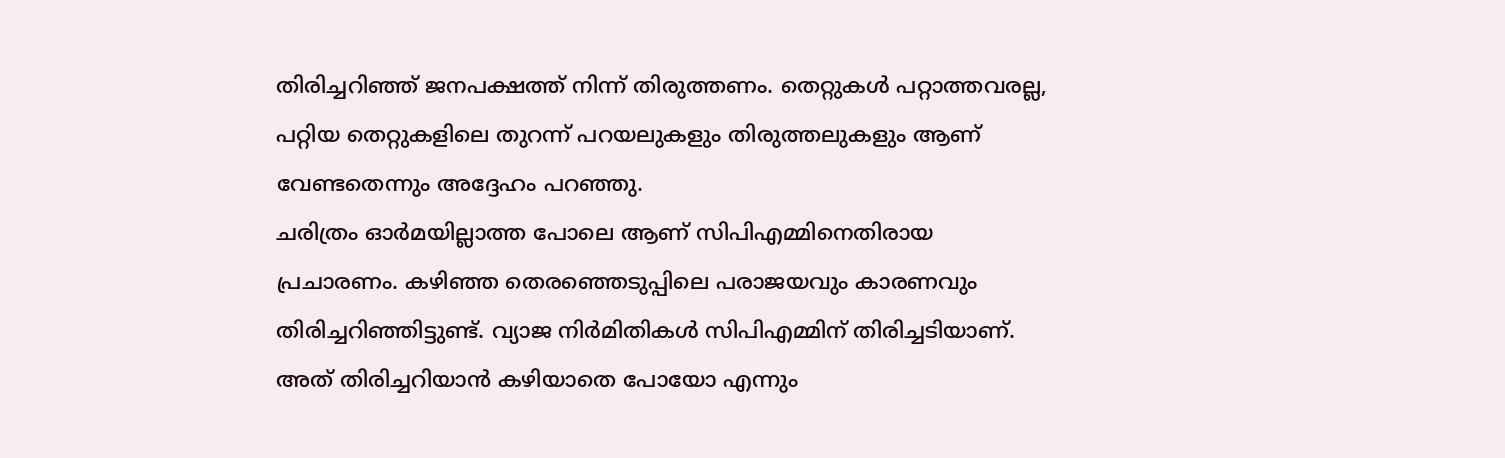തിരിച്ചറിഞ്ഞ് ജനപക്ഷത്ത് നിന്ന് തിരുത്തണം. തെറ്റുകൾ പറ്റാത്തവരല്ല, പറ്റിയ തെറ്റുകളിലെ തുറന്ന് പറയലുകളും തിരുത്തലുകളും ആണ് വേണ്ടതെന്നും അദ്ദേഹം പറഞ്ഞു.
ചരിത്രം ഓർമയില്ലാത്ത പോലെ ആണ് സിപിഎമ്മിനെതിരായ പ്രചാരണം. കഴിഞ്ഞ തെരഞ്ഞെടുപ്പിലെ പരാജയവും കാരണവും തിരിച്ചറിഞ്ഞിട്ടുണ്ട്. വ്യാജ നിർമിതികൾ സിപിഎമ്മിന് തിരിച്ചടിയാണ്. അത് തിരിച്ചറിയാൻ കഴിയാതെ പോയോ എന്നും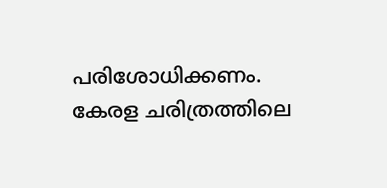പരിശോധിക്കണം. കേരള ചരിത്രത്തിലെ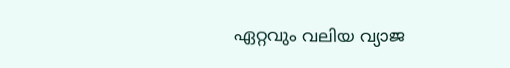ഏറ്റവും വലിയ വ്യാജ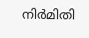നിർമിതി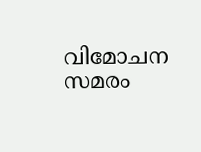വിമോചന സമരം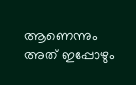ആണെന്നും അത് ഇപ്പോഴും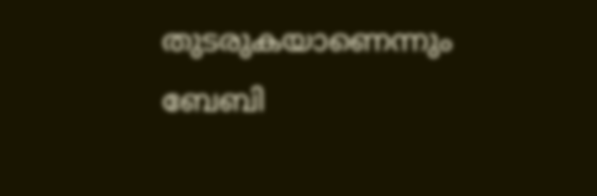തുടരുകയാണെന്നും ബേബി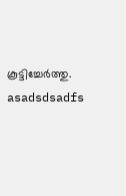കൂട്ടിച്ചേർത്തു.
asadsdsadfs